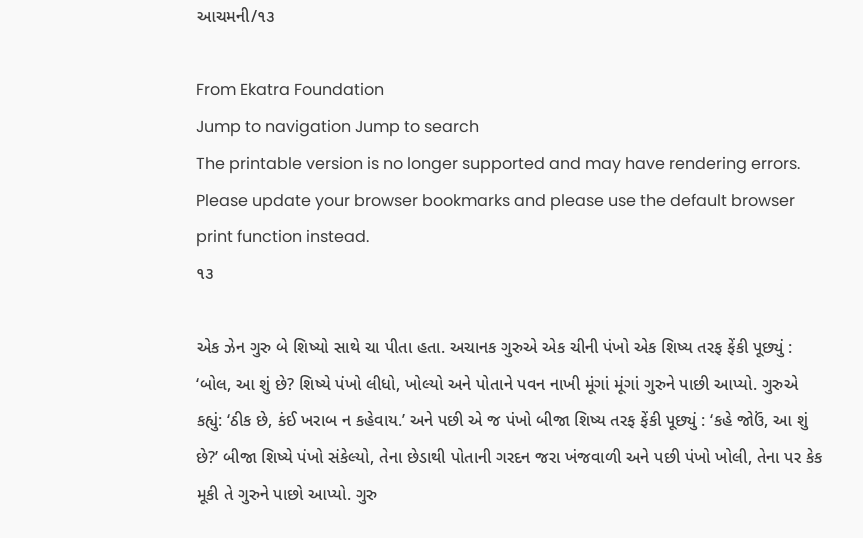આચમની/૧૩

From Ekatra Foundation
Jump to navigation Jump to search
The printable version is no longer supported and may have rendering errors. Please update your browser bookmarks and please use the default browser print function instead.
૧૩

એક ઝેન ગુરુ બે શિષ્યો સાથે ચા પીતા હતા. અચાનક ગુરુએ એક ચીની પંખો એક શિષ્ય તરફ ફેંકી પૂછ્યું : ‘બોલ, આ શું છે? શિષ્યે પંખો લીધો, ખોલ્યો અને પોતાને પવન નાખી મૂંગાં મૂંગાં ગુરુને પાછી આપ્યો. ગુરુએ કહ્યું: ‘ઠીક છે, કંઈ ખરાબ ન કહેવાય.’ અને પછી એ જ પંખો બીજા શિષ્ય તરફ ફેંકી પૂછ્યું : ‘કહે જોઉં, આ શું છે?’ બીજા શિષ્યે પંખો સંકેલ્યો, તેના છેડાથી પોતાની ગરદન જરા ખંજવાળી અને પછી પંખો ખોલી, તેના પર કેક મૂકી તે ગુરુને પાછો આપ્યો. ગુરુ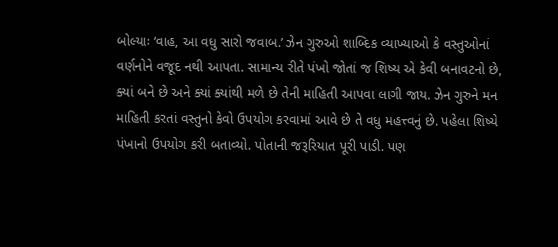બોલ્યાઃ ‘વાહ, આ વધુ સારો જવાબ.’ ઝેન ગુરુઓ શાબ્દિક વ્યાખ્યાઓ કે વસ્તુઓનાં વર્ણનોને વજૂદ નથી આપતા. સામાન્ય રીતે પંખો જોતાં જ શિષ્ય એ કેવી બનાવટનો છે, ક્યાં બને છે અને ક્યાં ક્યાંથી મળે છે તેની માહિતી આપવા લાગી જાય. ઝેન ગુરુને મન માહિતી કરતાં વસ્તુનો કેવો ઉપયોગ કરવામાં આવે છે તે વધુ મહત્ત્વનું છે. પહેલા શિષ્યે પંખાનો ઉપયોગ કરી બતાવ્યો. પોતાની જરૂરિયાત પૂરી પાડી. પણ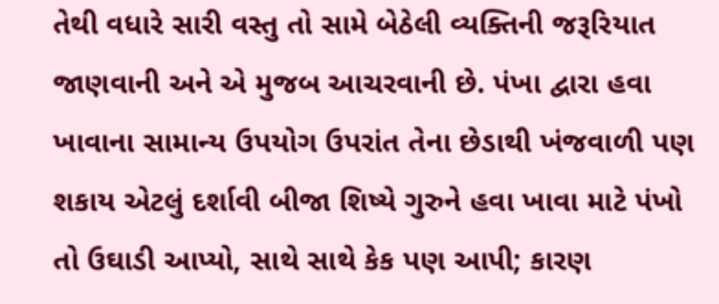તેથી વધારે સારી વસ્તુ તો સામે બેઠેલી વ્યક્તિની જરૂરિયાત જાણવાની અને એ મુજબ આચરવાની છે. પંખા દ્વારા હવા ખાવાના સામાન્ય ઉપયોગ ઉપરાંત તેના છેડાથી ખંજવાળી પણ શકાય એટલું દર્શાવી બીજા શિષ્યે ગુરુને હવા ખાવા માટે પંખો તો ઉઘાડી આપ્યો, સાથે સાથે કેક પણ આપી; કારણ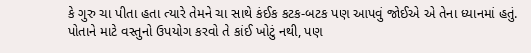કે ગુરુ ચા પીતા હતા ત્યારે તેમને ચા સાથે કંઈક કટક-બટક પણ આપવું જોઈએ એ તેના ધ્યાનમાં હતું. પોતાને માટે વસ્તુનો ઉપયોગ કરવો તે કાંઈ ખોટું નથી, પણ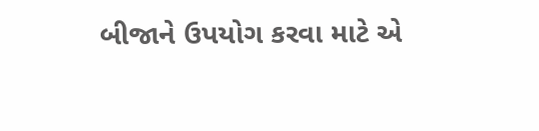બીજાને ઉપયોગ કરવા માટે એ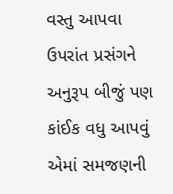વસ્તુ આપવા ઉપરાંત પ્રસંગને અનુરૂપ બીજું પણ કાંઈક વધુ આપવું એમાં સમજણની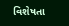વિશેષતા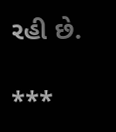રહી છે.

***